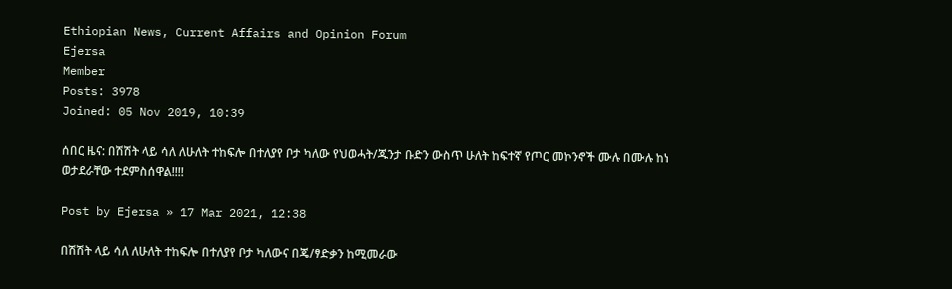Ethiopian News, Current Affairs and Opinion Forum
Ejersa
Member
Posts: 3978
Joined: 05 Nov 2019, 10:39

ሰበር ዜና: በሽሽት ላይ ሳለ ለሁለት ተከፍሎ በተለያየ ቦታ ካለው የህወሓት/ጁንታ ቡድን ውስጥ ሁለት ከፍተኛ የጦር መኮንኖች ሙሉ በሙሉ ከነ ወታደራቸው ተደምስሰዋል!!!!

Post by Ejersa » 17 Mar 2021, 12:38

በሽሽት ላይ ሳለ ለሁለት ተከፍሎ በተለያየ ቦታ ካለውና በጄ/ፃድቃን ከሚመራው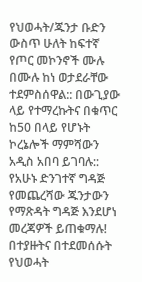የህወሓት/ጁንታ ቡድን ውስጥ ሁለት ከፍተኛ የጦር መኮንኖች ሙሉ በሙሉ ከነ ወታደራቸው ተደምስሰዋል:: በውጊያው ላይ የተማረኩትና በቁጥር ከ50 በላይ የሆኑት ኮረኔሎች ማምሻውን አዲስ አበባ ይገባሉ:: የአሁኑ ድንገተኛ ግዳጅ የመጨረሻው ጁንታውን የማጽዳት ግዳጅ እንደሆነ መረጃዎች ይጠቁማሉ! በተያዙትና በተደመሰሱት የህወሓት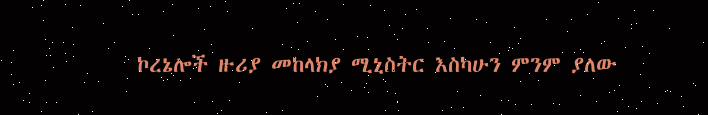ኮረኔሎች ዙሪያ መከላክያ ሚኒስትር እስካሁን ምንም ያለው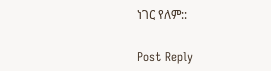ነገር የለም::


Post Reply